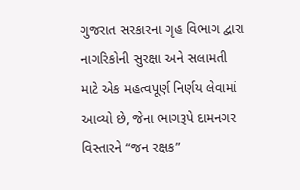ગુજરાત સરકારના ગૃહ વિભાગ દ્વારા નાગરિકોની સુરક્ષા અને સલામતી માટે એક મહત્વપૂર્ણ નિર્ણય લેવામાં આવ્યો છે, જેના ભાગરૂપે દામનગર વિસ્તારને “જન રક્ષક”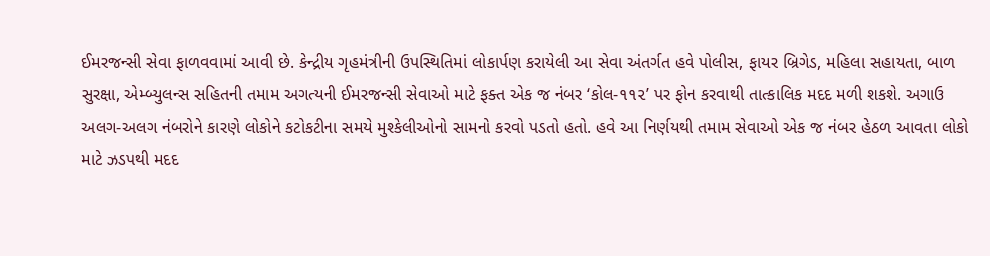ઈમરજન્સી સેવા ફાળવવામાં આવી છે. કેન્દ્રીય ગૃહમંત્રીની ઉપસ્થિતિમાં લોકાર્પણ કરાયેલી આ સેવા અંતર્ગત હવે પોલીસ, ફાયર બ્રિગેડ, મહિલા સહાયતા, બાળ સુરક્ષા, એમ્બ્યુલન્સ સહિતની તમામ અગત્યની ઈમરજન્સી સેવાઓ માટે ફક્ત એક જ નંબર ‘કોલ-૧૧૨’ પર ફોન કરવાથી તાત્કાલિક મદદ મળી શકશે. અગાઉ અલગ-અલગ નંબરોને કારણે લોકોને કટોકટીના સમયે મુશ્કેલીઓનો સામનો કરવો પડતો હતો. હવે આ નિર્ણયથી તમામ સેવાઓ એક જ નંબર હેઠળ આવતા લોકો માટે ઝડપથી મદદ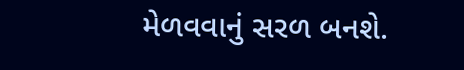મેળવવાનું સરળ બનશે.